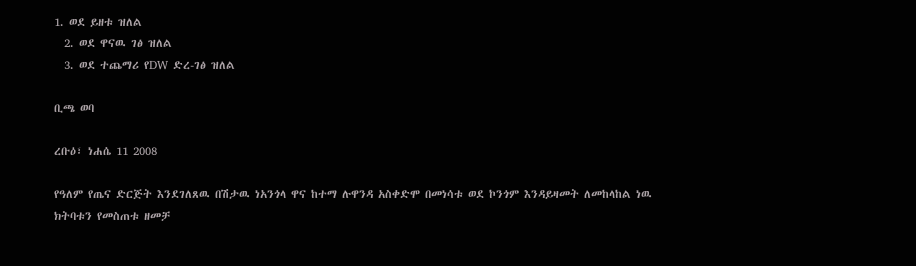1. ወደ ይዘቱ ዝለል
  2. ወደ ዋናዉ ገፅ ዝለል
  3. ወደ ተጨማሪ የDW ድረ-ገፅ ዝለል

ቢጫ ወባ

ረቡዕ፣ ነሐሴ 11 2008

የዓለም የጤና ድርጅት እንደገለጸዉ በሽታዉ ነአንጎላ ዋና ከተማ ሉዋንዳ አስቀድሞ በመነሳቱ ወደ ኮንጎም እንዳይዛመት ለመከላከል ነዉ ክትባቱን የመስጠቱ ዘመቻ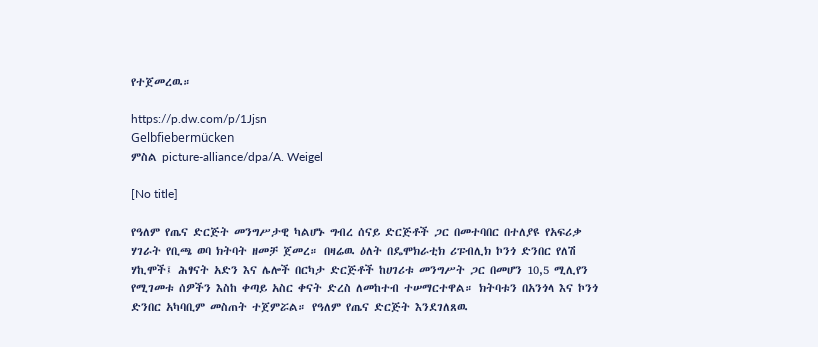የተጀመረዉ።

https://p.dw.com/p/1Jjsn
Gelbfiebermücken
ምስል picture-alliance/dpa/A. Weigel

[No title]

የዓለም የጤና ድርጅት መንግሥታዊ ካልሆኑ ግብረ ሰናይ ድርጅቶች ጋር በመተባበር በተለያዩ የአፍሪቃ ሃገራት የቢጫ ወባ ክትባት ዘመቻ ጀመረ። በዛሬዉ ዕለት በዴሞክራቲክ ሪፑብሊክ ኮንጎ ድንበር የለሽ ሃኪሞች፤ ሕፃናት አድን እና ሌሎች በርካታ ድርጅቶች ከሀገሪቱ መንግሥት ጋር በመሆን 10,5 ሚሊየን የሚገመቱ ሰዎችን እስከ ቀጣይ አስር ቀናት ድረስ ለመከተብ ተሠማርተዋል። ክትባቱን በአንጎላ እና ኮንጎ ድንበር አካባቢም መስጠት ተጀምሯል። የዓለም የጤና ድርጅት እንደገለጸዉ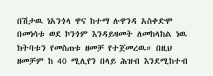በሽታዉ ነአንጎላ ዋና ከተማ ሉዋንዳ አስቀድሞ በመነሳቱ ወደ ኮንጎም እንዳይዛመት ለመከላከል ነዉ ክትባቱን የመስጠቱ ዘመቻ የተጀመረዉ። በዚህ ዘመቻም ከ 40 ሚሊየን በላይ ሕዝብ እንደሚከተብ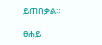ይጠበቃል።

ፀሐይ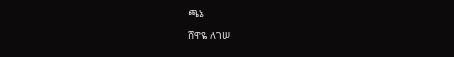ጫኔ

ሸዋዬ ለገሠ